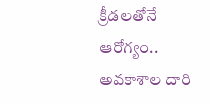క్రీడలతోనే ఆరోగ్యం.. అవకాశాల దారి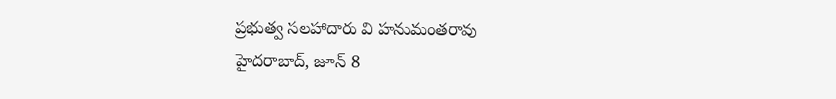ప్రభుత్వ సలహాదారు వి హనుమంతరావు
హైదరాబాద్, జూన్ 8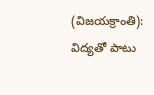(విజయక్రాంతి): విద్యతో పాటు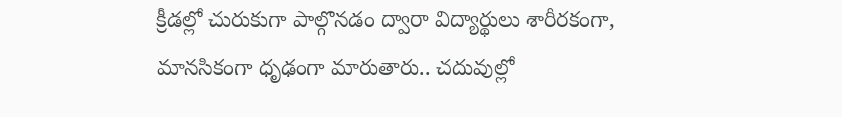క్రీడల్లో చురుకుగా పాల్గొనడం ద్వారా విద్యార్థులు శారీరకంగా, మానసికంగా ధృఢంగా మారుతారు.. చదువుల్లో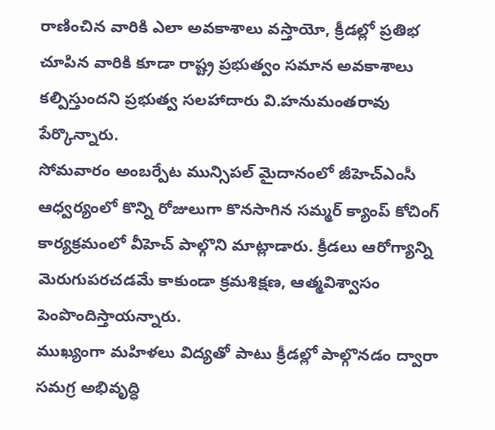రాణించిన వారికి ఎలా అవకాశాలు వస్తాయో, క్రీడల్లో ప్రతిభ చూపిన వారికి కూడా రాష్ట్ర ప్రభుత్వం సమాన అవకాశాలు కల్పిస్తుందని ప్రభుత్వ సలహాదారు వి.హనుమంతరావు పేర్కొన్నారు.
సోమవారం అంబర్పేట మున్సిపల్ మైదానంలో జీహెచ్ఎంసీ ఆధ్వర్యంలో కొన్ని రోజులుగా కొనసాగిన సమ్మర్ క్యాంప్ కోచింగ్ కార్యక్రమంలో వీహెచ్ పాల్గొని మాట్లాడారు. క్రీడలు ఆరోగ్యాన్ని మెరుగుపరచడమే కాకుండా క్రమశిక్షణ, ఆత్మవిశ్వాసం పెంపొందిస్తాయన్నారు.
ముఖ్యంగా మహిళలు విద్యతో పాటు క్రీడల్లో పాల్గొనడం ద్వారా సమగ్ర అభివృద్ధి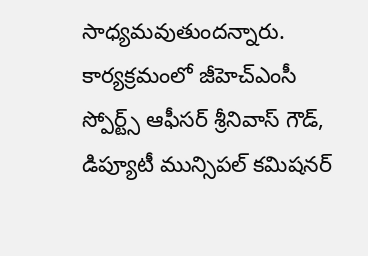సాధ్యమవుతుందన్నారు. కార్యక్రమంలో జీహెచ్ఎంసీ స్పోర్ట్స్ ఆఫీసర్ శ్రీనివాస్ గౌడ్, డిప్యూటీ మున్సిపల్ కమిషనర్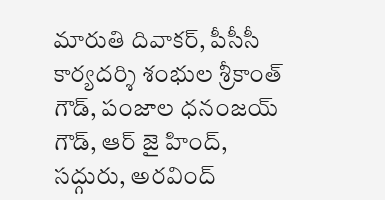మారుతి దివాకర్, పీసీసీ కార్యదర్శి శంభుల శ్రీకాంత్ గౌడ్, పంజాల ధనంజయ్ గౌడ్, ఆర్ జై హింద్, సద్గురు, అరవింద్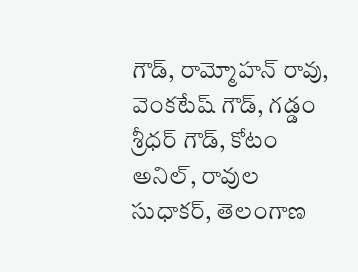గౌడ్, రామ్మోహన్ రావు, వెంకటేష్ గౌడ్, గడ్డం శ్రీధర్ గౌడ్, కోటం అనిల్, రావుల సుధాకర్, తెలంగాణ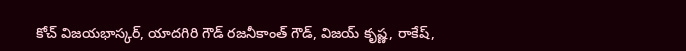కోచ్ విజయభాస్కర్, యాదగిరి గౌడ్ రజనీకాంత్ గౌడ్, విజయ్ కృష్ణ, రాకేష్,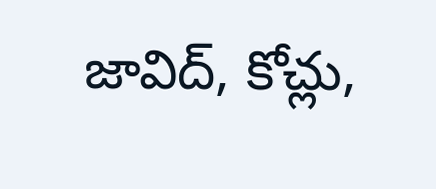జావిద్, కోచ్లు,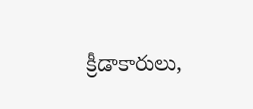క్రీడాకారులు,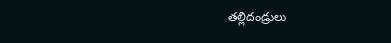తల్లిదండ్రులు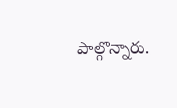పాల్గొన్నారు.